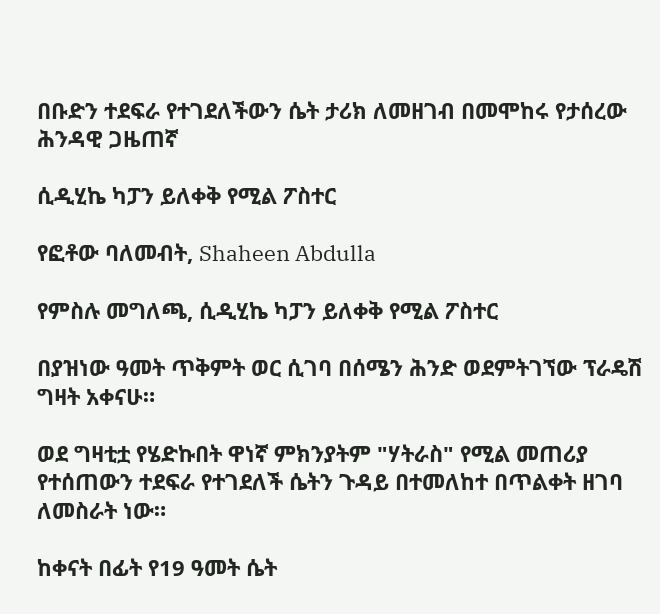በቡድን ተደፍራ የተገደለችውን ሴት ታሪክ ለመዘገብ በመሞከሩ የታሰረው ሕንዳዊ ጋዜጠኛ

ሲዲሂኬ ካፓን ይለቀቅ የሚል ፖስተር

የፎቶው ባለመብት, Shaheen Abdulla

የምስሉ መግለጫ, ሲዲሂኬ ካፓን ይለቀቅ የሚል ፖስተር

በያዝነው ዓመት ጥቅምት ወር ሲገባ በሰሜን ሕንድ ወደምትገኘው ፕራዴሽ ግዛት አቀናሁ።

ወደ ግዛቲቷ የሄድኩበት ዋነኛ ምክንያትም "ሃትራስ" የሚል መጠሪያ የተሰጠውን ተደፍራ የተገደለች ሴትን ጉዳይ በተመለከተ በጥልቀት ዘገባ ለመስራት ነው።

ከቀናት በፊት የ19 ዓመት ሴት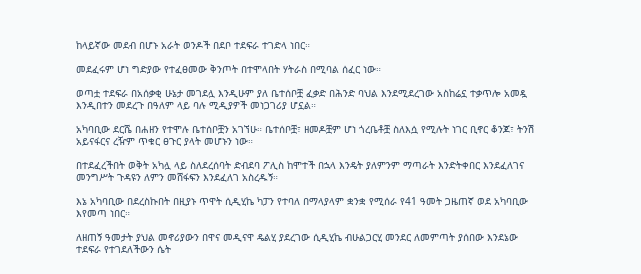ከላይኛው መደብ በሆኑ አራት ወንዶች በደቦ ተደፍራ ተገድላ ነበር።

መደፈሩም ሆነ ግድያው የተፈፀመው ቅንጦት በተሞላበት ሃትራስ በሚባል ሰፈር ነው።

ወጣቷ ተደፍራ በአሰቃቂ ሁኔታ መገደሏ እንዲሁም ያለ ቤተሰቦቿ ፈቃድ በሕንድ ባህል እንደሚደረገው አስከሬኗ ተቃጥሎ አመዷ እንዲበተን መደረጉ በዓለም ላይ ባሉ ሚዲያዎች መነጋገሪያ ሆኗል።

አካባቢው ደርሼ በሐዘን የተሞሉ ቤተሰቦቿን አገኘሁ። ቤተሰቦቿ፣ ዘመዶቿም ሆነ ጎረቤቶቿ ስለእሷ የሚሉት ነገር ቢኖር ቆንጆ፣ ትንሽ አይናፋርና ረዥም ጥቁር ፀጉር ያላት መሆኑን ነው።

በተደፈረችበት ወቅት አካሏ ላይ ስለደረሰባት ድብደባ ፖሊስ ከሞተች በኋላ እንዴት ያለምንም ማጣራት እንድትቀበር እንደፈለገና መንግሥት ጉዳዩን ለምን መሸፋፍን እንደፈለገ አስረዱኝ።

እኔ አካባቢው በደረስኩበት በዚያኑ ጥዋት ሲዲሂኬ ካፓን የተባለ በማላያላም ቋንቋ የሚሰራ የ41 ዓመት ጋዜጠኛ ወደ አካባቢው እየመጣ ነበር።

ለዘጠኝ ዓመታት ያህል መኖሪያውን በዋና መዲናዋ ዴልሂ ያደረገው ሲዲሂኬ ብሁልጋርሂ መንደር ለመምጣት ያሰበው እንደኔው ተደፍራ የተገደለችውን ሴት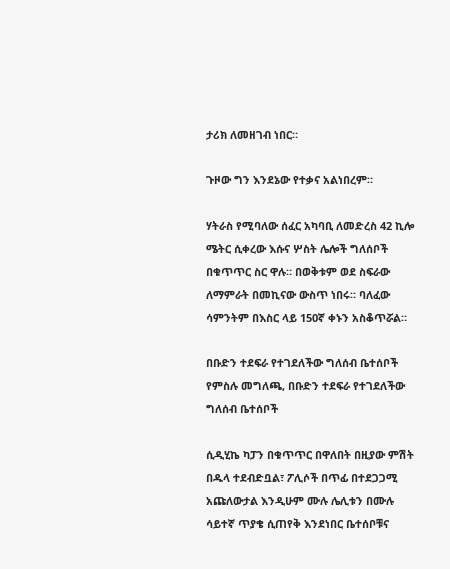ታሪክ ለመዘገብ ነበር።

ጉዞው ግን እንደኔው የተቃና አልነበረም።

ሃትራስ የሚባለው ሰፈር አካባቢ ለመድረስ 42 ኪሎ ሜትር ሲቀረው እሱና ሦስት ሌሎች ግለሰቦች በቁጥጥር ስር ዋሉ። በወቅቱም ወደ ስፍራው ለማምራት በመኪናው ውስጥ ነበሩ። ባለፈው ሳምንትም በእስር ላይ 150ኛ ቀኑን አስቆጥሯል።

በቡድን ተደፍራ የተገደለችው ግለሰብ ቤተሰቦች
የምስሉ መግለጫ, በቡድን ተደፍራ የተገደለችው ግለሰብ ቤተሰቦች

ሲዲሂኬ ካፓን በቁጥጥር በዋለበት በዚያው ምሽት በዱላ ተደብድቧል፣ ፖሊሶች በጥፊ በተደጋጋሚ አጩለውታል እንዲሁም ሙሉ ሌሊቱን በሙሉ ሳይተኛ ጥያቄ ሲጠየቅ እንደነበር ቤተሰቦቹና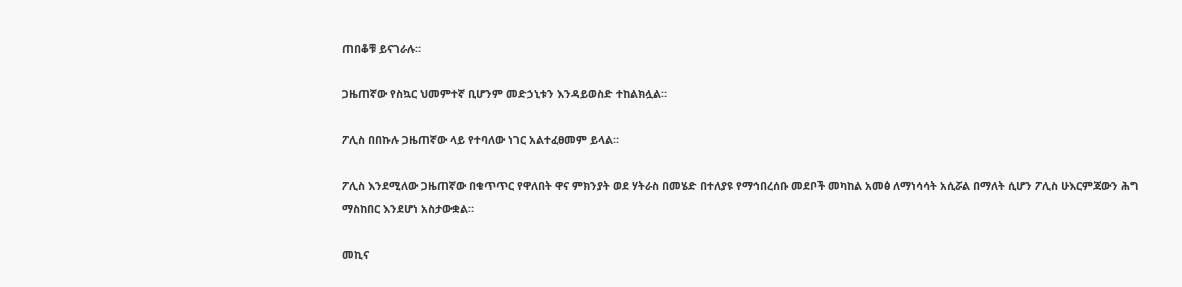ጠበቆቹ ይናገራሉ።

ጋዜጠኛው የስኳር ህመምተኛ ቢሆንም መድኃኒቱን እንዳይወስድ ተከልክሏል።

ፖሊስ በበኩሉ ጋዜጠኛው ላይ የተባለው ነገር አልተፈፀመም ይላል።

ፖሊስ እንደሚለው ጋዜጠኛው በቁጥጥር የዋለበት ዋና ምክንያት ወደ ሃትራስ በመሄድ በተለያዩ የማኅበረሰቡ መደቦች መካከል አመፅ ለማነሳሳት አሲሯል በማለት ሲሆን ፖሊስ ሁእርምጃውን ሕግ ማስከበር እንደሆነ አስታውቋል።

መኪና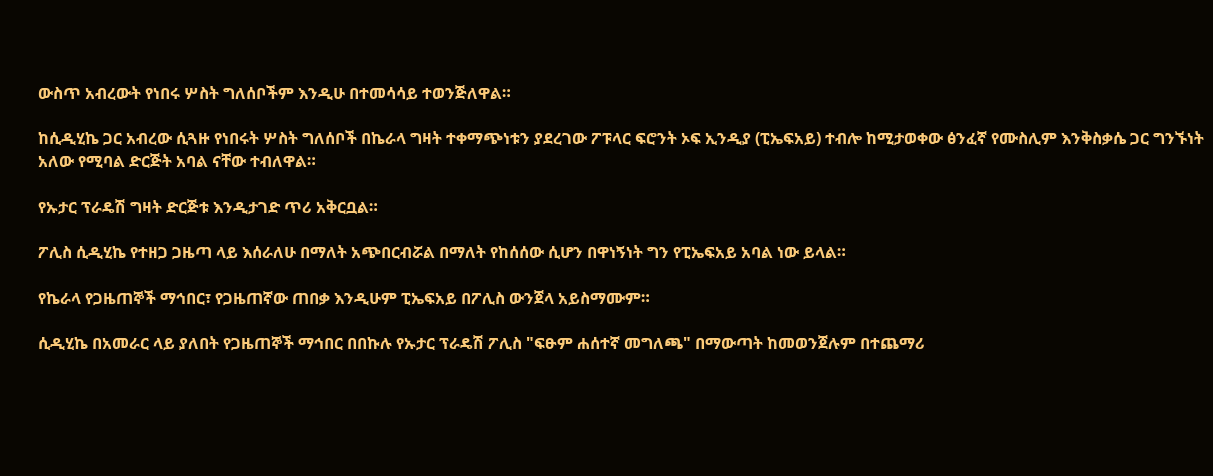ውስጥ አብረውት የነበሩ ሦስት ግለሰቦችም እንዲሁ በተመሳሳይ ተወንጅለዋል።

ከሲዲሂኬ ጋር አብረው ሲጓዙ የነበሩት ሦስት ግለሰቦች በኬራላ ግዛት ተቀማጭነቱን ያደረገው ፖፑላር ፍሮንት ኦፍ ኢንዲያ (ፒኤፍአይ) ተብሎ ከሚታወቀው ፅንፈኛ የሙስሊም እንቅስቃሴ ጋር ግንኙነት አለው የሚባል ድርጅት አባል ናቸው ተብለዋል።

የኡታር ፕራዴሽ ግዛት ድርጅቱ እንዲታገድ ጥሪ አቅርቧል።

ፖሊስ ሲዲሂኬ የተዘጋ ጋዜጣ ላይ እሰራለሁ በማለት አጭበርብሯል በማለት የከሰሰው ሲሆን በዋነኝነት ግን የፒኤፍአይ አባል ነው ይላል።

የኬራላ የጋዜጠኞች ማኅበር፣ የጋዜጠኛው ጠበቃ እንዲሁም ፒኤፍአይ በፖሊስ ውንጀላ አይስማሙም።

ሲዲሂኬ በአመራር ላይ ያለበት የጋዜጠኞች ማኅበር በበኩሉ የኡታር ፕራዴሽ ፖሊስ "ፍፁም ሐሰተኛ መግለጫ" በማውጣት ከመወንጀሉም በተጨማሪ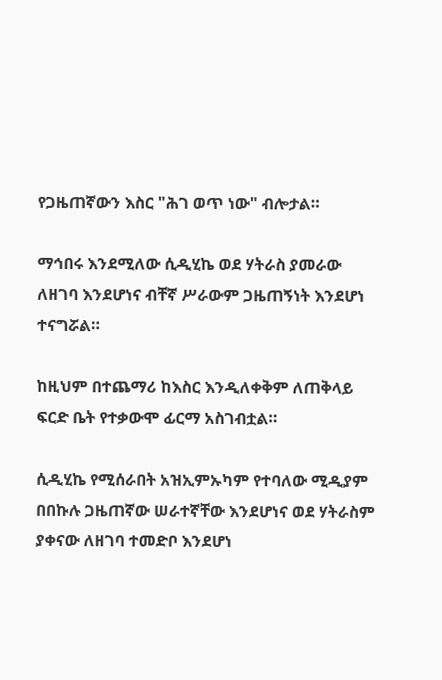የጋዜጠኛውን እስር "ሕገ ወጥ ነው" ብሎታል።

ማኅበሩ እንደሚለው ሲዲሂኬ ወደ ሃትራስ ያመራው ለዘገባ እንደሆነና ብቸኛ ሥራውም ጋዜጠኝነት እንደሆነ ተናግሯል።

ከዚህም በተጨማሪ ከእስር እንዲለቀቅም ለጠቅላይ ፍርድ ቤት የተቃውሞ ፊርማ አስገብቷል።

ሲዲሂኬ የሚሰራበት አዝኢምኡካም የተባለው ሚዲያም በበኩሉ ጋዜጠኛው ሠራተኛቸው እንደሆነና ወደ ሃትራስም ያቀናው ለዘገባ ተመድቦ እንደሆነ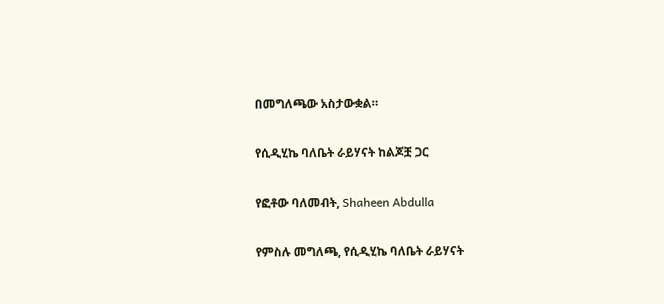በመግለጫው አስታውቋል።

የሲዲሂኬ ባለቤት ራይሃናት ከልጆቿ ጋር

የፎቶው ባለመብት, Shaheen Abdulla

የምስሉ መግለጫ, የሲዲሂኬ ባለቤት ራይሃናት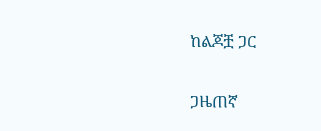ከልጆቿ ጋር

ጋዜጠኛ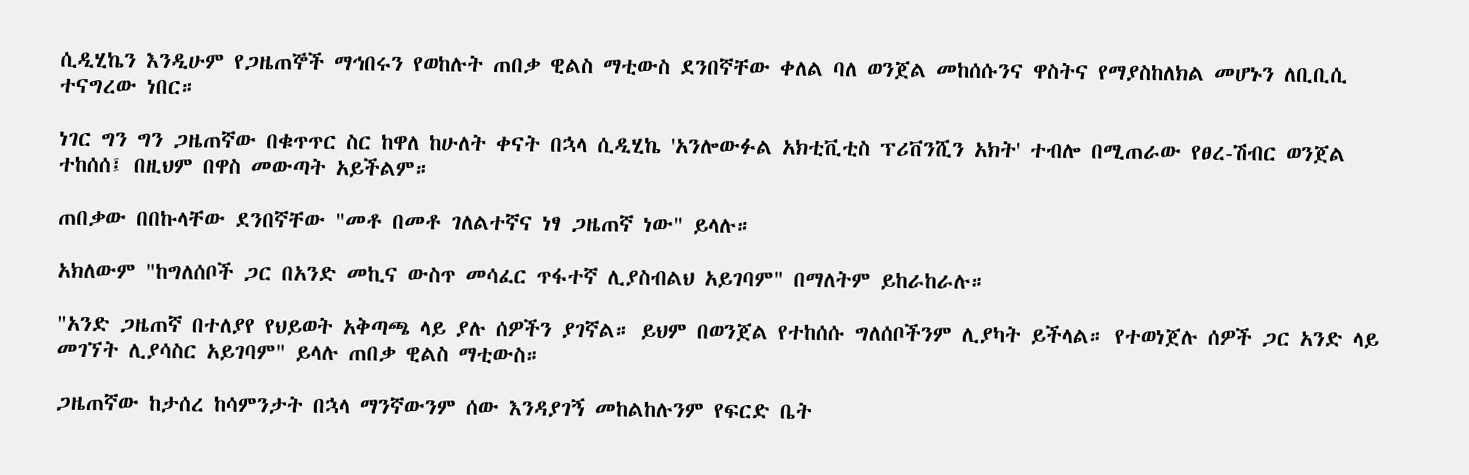ሲዲሂኬን እንዲሁም የጋዜጠኞች ማኅበሩን የወከሉት ጠበቃ ዊልስ ማቲውስ ደንበኛቸው ቀለል ባለ ወንጀል መከሰሱንና ዋስትና የማያስከለክል መሆኑን ለቢቢሲ ተናግረው ነበር።

ነገር ግን ግን ጋዜጠኛው በቁጥጥር ስር ከዋለ ከሁለት ቀናት በኋላ ሲዲሂኬ 'አንሎውፉል አክቲቪቲስ ፕሪቨንሺን አክት' ተብሎ በሚጠራው የፀረ-ሽብር ወንጀል ተከሰሰ፤ በዚህም በዋስ መውጣት አይችልም።

ጠበቃው በበኩላቸው ደንበኛቸው "መቶ በመቶ ገለልተኛና ነፃ ጋዜጠኛ ነው" ይላሉ።

አክለውም "ከግለሰቦች ጋር በአንድ መኪና ውስጥ መሳፈር ጥፋተኛ ሊያስብልህ አይገባም" በማለትም ይከራከራሉ።

"አንድ ጋዜጠኛ በተለያየ የህይወት አቅጣጫ ላይ ያሉ ሰዎችን ያገኛል። ይህም በወንጀል የተከሰሱ ግለሰቦችንም ሊያካት ይችላል። የተወነጀሉ ሰዎች ጋር አንድ ላይ መገኘት ሊያሳስር አይገባም" ይላሉ ጠበቃ ዊልስ ማቲውስ።

ጋዜጠኛው ከታሰረ ከሳምንታት በኋላ ማንኛውንም ሰው እንዳያገኝ መከልከሉንም የፍርድ ቤት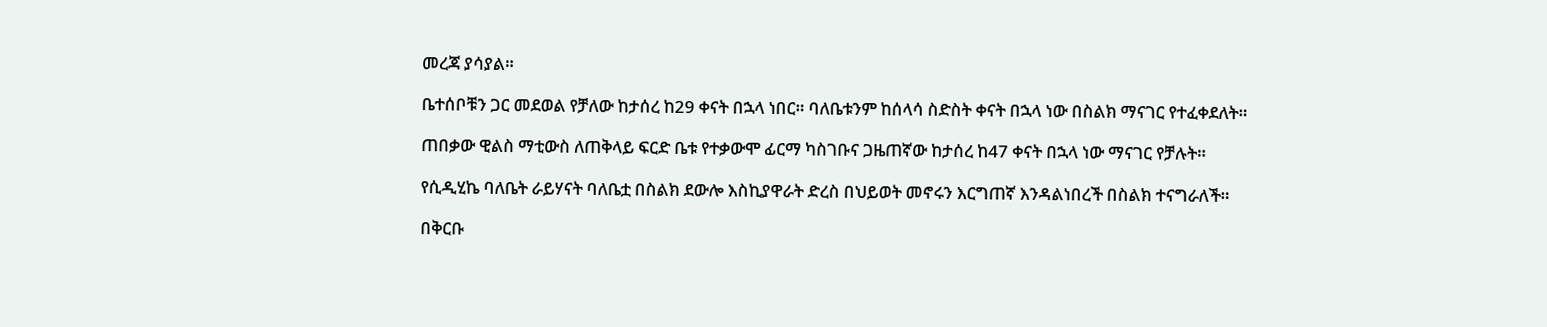መረጃ ያሳያል።

ቤተሰቦቹን ጋር መደወል የቻለው ከታሰረ ከ29 ቀናት በኋላ ነበር። ባለቤቱንም ከሰላሳ ስድስት ቀናት በኋላ ነው በስልክ ማናገር የተፈቀደለት።

ጠበቃው ዊልስ ማቲውስ ለጠቅላይ ፍርድ ቤቱ የተቃውሞ ፊርማ ካስገቡና ጋዜጠኛው ከታሰረ ከ47 ቀናት በኋላ ነው ማናገር የቻሉት።

የሲዲሂኬ ባለቤት ራይሃናት ባለቤቷ በስልክ ደውሎ እስኪያዋራት ድረስ በህይወት መኖሩን እርግጠኛ እንዳልነበረች በስልክ ተናግራለች።

በቅርቡ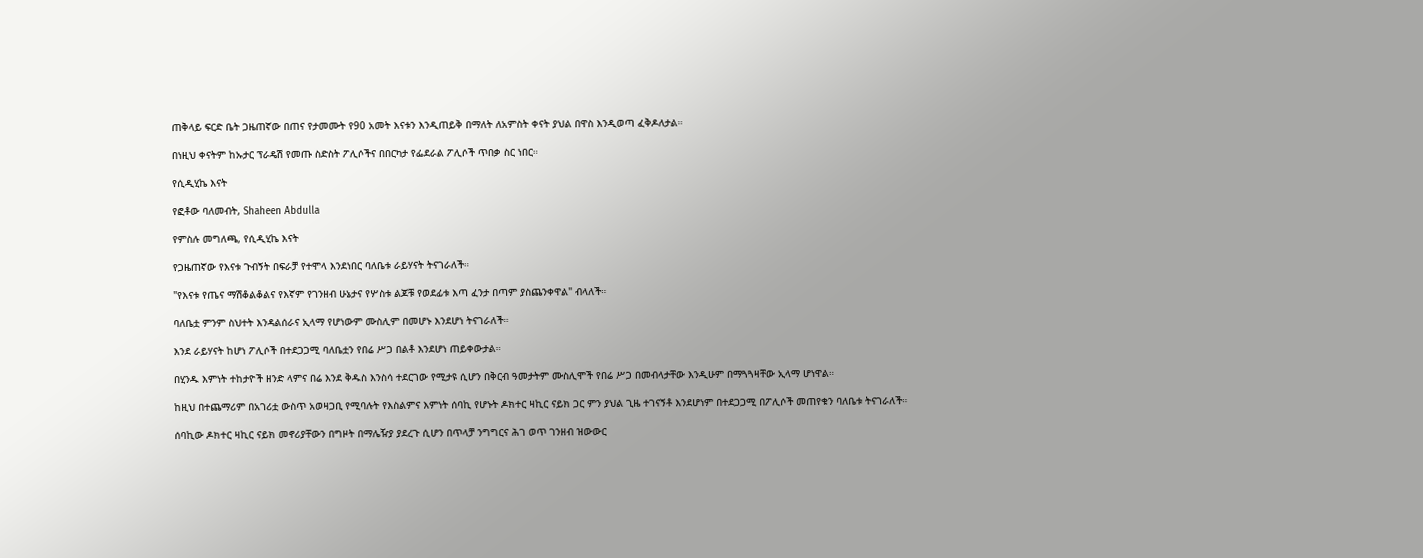ጠቅላይ ፍርድ ቤት ጋዜጠኛው በጠና የታመሙት የ90 አመት እናቱን እንዲጠይቅ በማለት ለአምስት ቀናት ያህል በዋስ እንዲወጣ ፈቅዶለታል።

በነዚህ ቀናትም ከኡታር ፕራዴሽ የመጡ ስድስት ፖሊሶችና በበርካታ የፌደራል ፖሊሶች ጥበቃ ስር ነበር።

የሲዲሂኬ እናት

የፎቶው ባለመብት, Shaheen Abdulla

የምስሉ መግለጫ, የሲዲሂኬ እናት

የጋዜጠኛው የእናቱ ጉብኝት በፍራቻ የተሞላ እንደነበር ባለቤቱ ራይሃናት ትናገራለች።

"የእናቱ የጤና ማሽቆልቆልና የእኛም የገንዘብ ሁኔታና የሦስቱ ልጆቹ የወደፊቱ እጣ ፈንታ በጣም ያስጨንቀዋል" ብላለች።

ባለቤቷ ምንም ስህተት እንዳልሰራና ኢላማ የሆነውም ሙስሊም በመሆኑ እንደሆነ ትናገራለች።

እንደ ራይሃናት ከሆነ ፖሊሶች በተደጋጋሚ ባለቤቷን የበሬ ሥጋ በልቶ እንደሆነ ጠይቀውታል።

በሂንዱ እምነት ተከታዮች ዘንድ ላምና በሬ እንደ ቅዱስ እንስሳ ተደርገው የሚታዩ ሲሆን በቅርብ ዓመታትም ሙስሊሞች የበሬ ሥጋ በመብላታቸው እንዲሁም በማጓጓዛቸው ኢላማ ሆነዋል።

ከዚህ በተጨማሪም በአገሪቷ ውስጥ አወዛጋቢ የሚባሉት የእስልምና እምነት ሰባኪ የሆኑት ዶክተር ዛኪር ናይክ ጋር ምን ያህል ጊዜ ተገናኝቶ እንደሆነም በተደጋጋሚ በፖሊሶች መጠየቁን ባለቤቱ ትናገራለች።

ሰባኪው ዶክተር ዛኪር ናይክ መኖሪያቸውን በግዞት በማሌዥያ ያደረጉ ሲሆን በጥላቻ ንግግርና ሕገ ወጥ ገንዘብ ዝውውር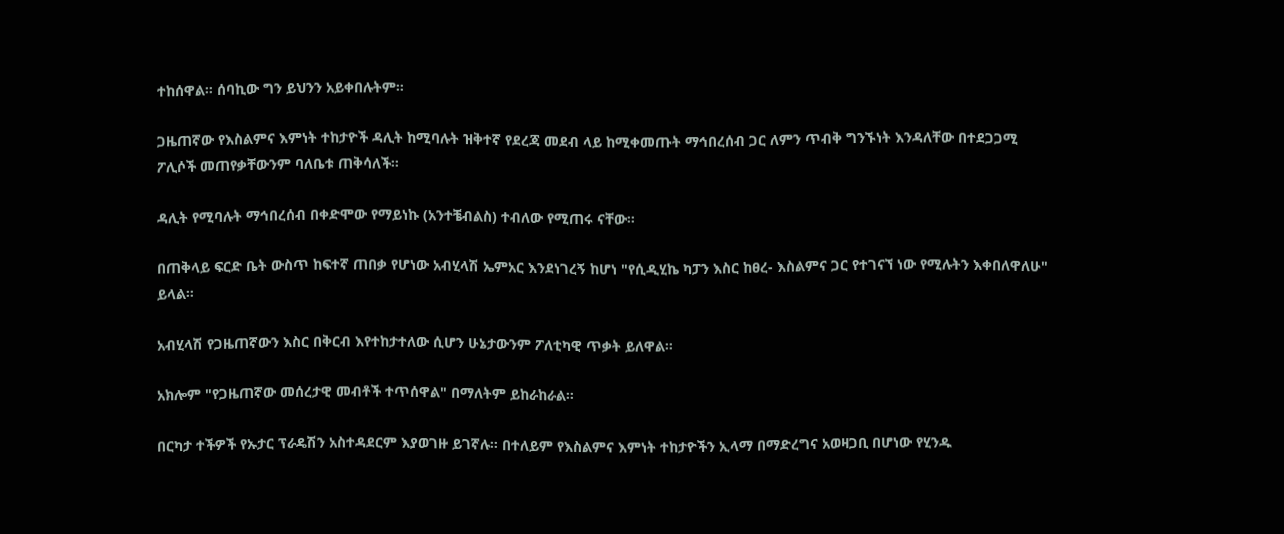ተከሰዋል። ሰባኪው ግን ይህንን አይቀበሉትም።

ጋዜጠኛው የእስልምና እምነት ተከታዮች ዳሊት ከሚባሉት ዝቅተኛ የደረጃ መደብ ላይ ከሚቀመጡት ማኅበረሰብ ጋር ለምን ጥብቅ ግንኙነት እንዳለቸው በተደጋጋሚ ፖሊሶች መጠየቃቸውንም ባለቤቱ ጠቅሳለች።

ዳሊት የሚባሉት ማኅበረሰብ በቀድሞው የማይነኩ (አንተቼብልስ) ተብለው የሚጠሩ ናቸው።

በጠቅላይ ፍርድ ቤት ውስጥ ከፍተኛ ጠበቃ የሆነው አብሂላሽ ኤምአር እንደነገረኝ ከሆነ "የሲዲሂኬ ካፓን እስር ከፀረ- እስልምና ጋር የተገናኘ ነው የሚሉትን እቀበለዋለሁ" ይላል።

አብሂላሽ የጋዜጠኛውን እስር በቅርብ እየተከታተለው ሲሆን ሁኔታውንም ፖለቲካዊ ጥቃት ይለዋል።

አክሎም "የጋዜጠኛው መሰረታዊ መብቶች ተጥሰዋል" በማለትም ይከራከራል።

በርካታ ተችዎች የኡታር ፕራዴሽን አስተዳደርም እያወገዙ ይገኛሉ። በተለይም የእስልምና እምነት ተከታዮችን ኢላማ በማድረግና አወዛጋቢ በሆነው የሂንዱ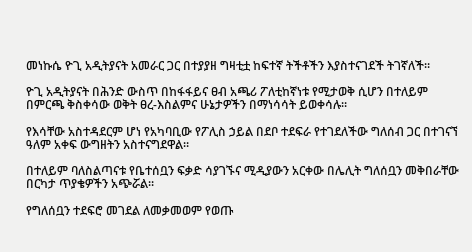መነኩሴ ዮጊ አዲትያናት አመራር ጋር በተያያዘ ግዛቲቷ ከፍተኛ ትችቶችን እያስተናገደች ትገኛለች።

ዮጊ አዲትያናት በሕንድ ውስጥ በከፋፋይና ፀብ አጫሪ ፖለቲከኛነቱ የሚታወቅ ሲሆን በተለይም በምርጫ ቅስቀሳው ወቅት ፀረ-እስልምና ሁኔታዎችን በማነሳሳት ይወቀሳሉ።

የእሳቸው አስተዳደርም ሆነ የአካባቢው የፖሊስ ኃይል በደቦ ተደፍራ የተገደለችው ግለሰብ ጋር በተገናኘ ዓለም አቀፍ ውግዘትን አስተናግደዋል።

በተለይም ባለስልጣናቱ የቤተሰቧን ፍቃድ ሳያገኙና ሚዲያውን አርቀው በሌሊት ግለሰቧን መቅበራቸው በርካታ ጥያቄዎችን አጭሯል።

የግለሰቧን ተደፍሮ መገደል ለመቃመወም የወጡ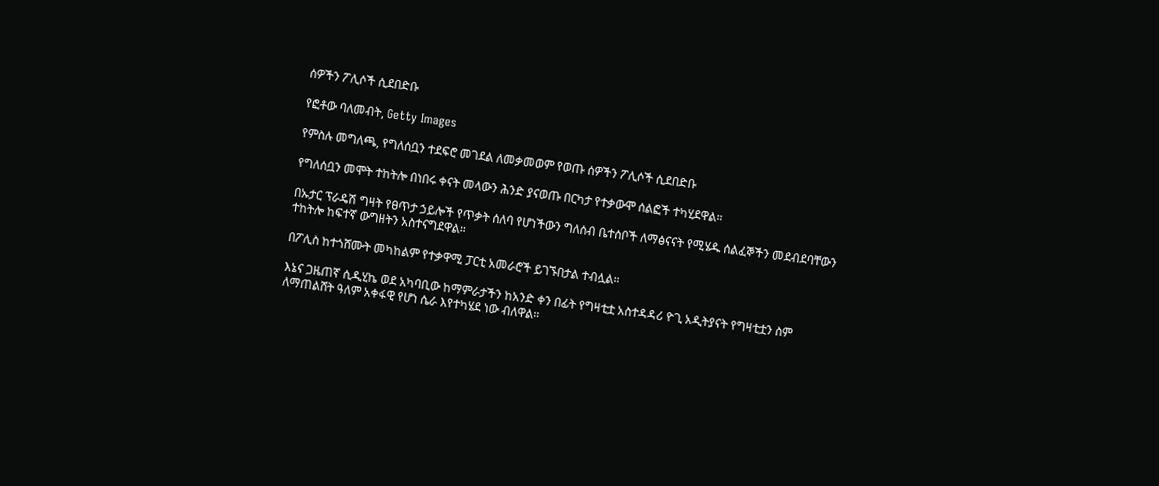ሰዎችን ፖሊሶች ሲደበድቡ

የፎቶው ባለመብት, Getty Images

የምስሉ መግለጫ, የግለሰቧን ተደፍሮ መገደል ለመቃመወም የወጡ ሰዎችን ፖሊሶች ሲደበድቡ

የግለሰቧን መሞት ተከትሎ በነበሩ ቀናት መላውን ሕንድ ያናወጡ በርካታ የተቃውሞ ሰልፎች ተካሂደዋል።

በኡታር ፕራዴሽ ግዛት የፀጥታ ኃይሎች የጥቃት ሰለባ የሆነችውን ግለሰብ ቤተሰቦች ለማፅናናት የሚሄዱ ሰልፈኞችን መደብደባቸውን ተከትሎ ከፍተኛ ውግዘትን አስተናግደዋል።

በፖሊስ ከተጎሸሙት መካከልም የተቃዋሚ ፓርቲ አመራሮች ይገኙበታል ተብሏል።

እኔና ጋዜጠኛ ሲዲሂኬ ወደ አካባቢው ከማምራታችን ከአንድ ቀን በፊት የግዛቲቷ አስተዳዳሪ ዮጊ አዲትያናት የግዛቲቷን ስም ለማጠልሸት ዓለም አቀፋዊ የሆነ ሴራ እየተካሄደ ነው ብለዋል።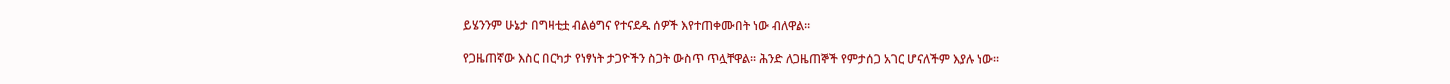ይሄንንም ሁኔታ በግዛቲቷ ብልፅግና የተናደዱ ሰዎች እየተጠቀሙበት ነው ብለዋል።

የጋዜጠኛው እስር በርካታ የነፃነት ታጋዮችን ስጋት ውስጥ ጥሏቸዋል። ሕንድ ለጋዜጠኞች የምታሰጋ አገር ሆናለችም እያሉ ነው።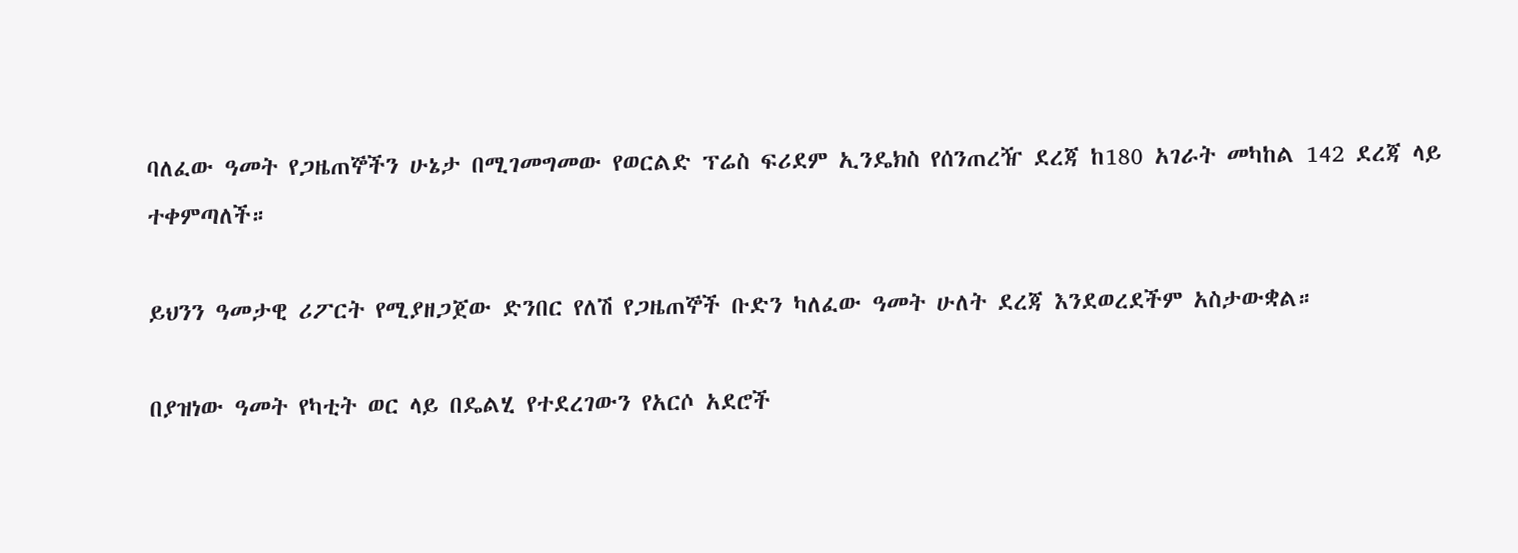ባለፈው ዓመት የጋዜጠኞችን ሁኔታ በሚገመግመው የወርልድ ፕሬስ ፍሪደም ኢንዴክስ የሰንጠረዥ ደረጃ ከ180 አገራት መካከል 142 ደረጃ ላይ ተቀምጣለች።

ይህንን ዓመታዊ ሪፖርት የሚያዘጋጀው ድንበር የለሽ የጋዜጠኞች ቡድን ካለፈው ዓመት ሁለት ደረጃ እንደወረደችም አስታውቋል።

በያዝነው ዓመት የካቲት ወር ላይ በዴልሂ የተደረገውን የአርሶ አደሮች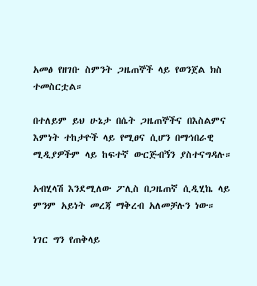አመፅ የዘገቡ ስምንት ጋዜጠኞች ላይ የወንጀል ክስ ተመስርቷል።

በተለይም ይህ ሁኔታ በሴት ጋዜጠኞችና በእስልምና እምነት ተከታዮች ላይ የሚፀና ሲሆን በማኅበራዊ ሚዲያዎችም ላይ ከፍተኛ ውርጅብኝን ያስተናግዳሉ።

አብሂላሽ እንደሚለው ፖሊስ በጋዜጠኛ ሲዲሂኬ ላይ ምንም አይነት መረጃ ማቅረብ አለመቻሉን ነው።

ነገር ግን የጠቅላይ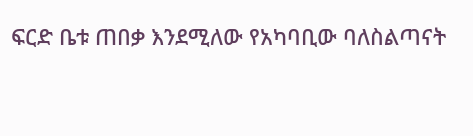ፍርድ ቤቱ ጠበቃ እንደሚለው የአካባቢው ባለስልጣናት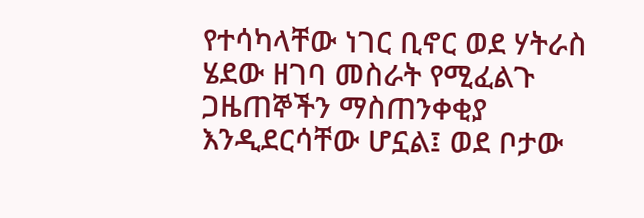የተሳካላቸው ነገር ቢኖር ወደ ሃትራስ ሄደው ዘገባ መስራት የሚፈልጉ ጋዜጠኞችን ማስጠንቀቂያ እንዲደርሳቸው ሆኗል፤ ወደ ቦታው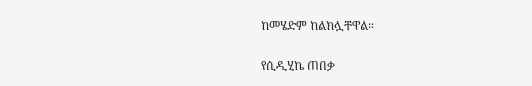ከመሄድም ከልክሏቸዋል።

የሲዲሂኬ ጠበቃ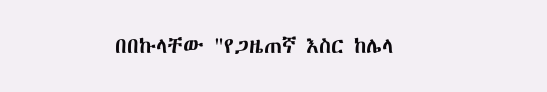በበኩላቸው "የጋዜጠኛ እስር ከሌላ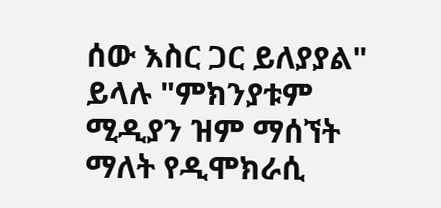ሰው እስር ጋር ይለያያል" ይላሉ "ምክንያቱም ሚዲያን ዝም ማሰኘት ማለት የዲሞክራሲ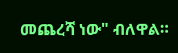መጨረሻ ነው" ብለዋል።